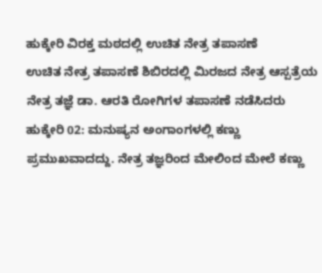ಹುಕ್ಕೇರಿ ವಿರಕ್ತ ಮಠದಲ್ಲಿ ಉಚಿತ ನೇತ್ರ ತಪಾಸಣೆ
ಉಚಿತ ನೇತ್ರ ತಪಾಸಣೆ ಶಿಬಿರದಲ್ಲಿ ಮಿರಜದ ನೇತ್ರ ಆಸ್ಪತ್ರೆಯ ನೇತ್ರ ತಜ್ಞೆ ಡಾ. ಆರತಿ ರೋಗಿಗಳ ತಪಾಸಣೆ ನಡೆಸಿದರು
ಹುಕ್ಕೇರಿ 02: ಮನುಷ್ಯನ ಅಂಗಾಂಗಳಲ್ಲಿ ಕಣ್ಣು ಪ್ರಮುಖವಾದದ್ದು. ನೇತ್ರ ತಜ್ಞರಿಂದ ಮೇಲಿಂದ ಮೇಲೆ ಕಣ್ಣು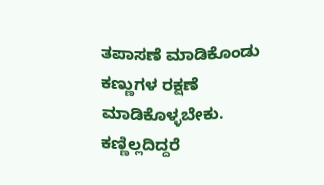ತಪಾಸಣೆ ಮಾಡಿಕೊಂಡು ಕಣ್ಣುಗಳ ರಕ್ಷಣೆ ಮಾಡಿಕೊಳ್ಳಬೇಕು. ಕಣ್ಣಿಲ್ಲದಿದ್ದರೆ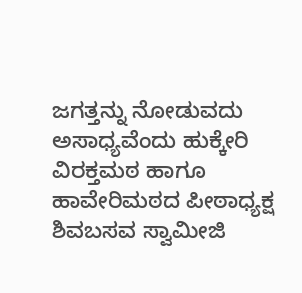ಜಗತ್ತನ್ನು ನೋಡುವದು ಅಸಾಧ್ಯವೆಂದು ಹುಕ್ಕೇರಿ ವಿರಕ್ತಮಠ ಹಾಗೂ ಹಾವೇರಿಮಠದ ಪೀಠಾಧ್ಯಕ್ಷ ಶಿವಬಸವ ಸ್ವಾಮೀಜಿ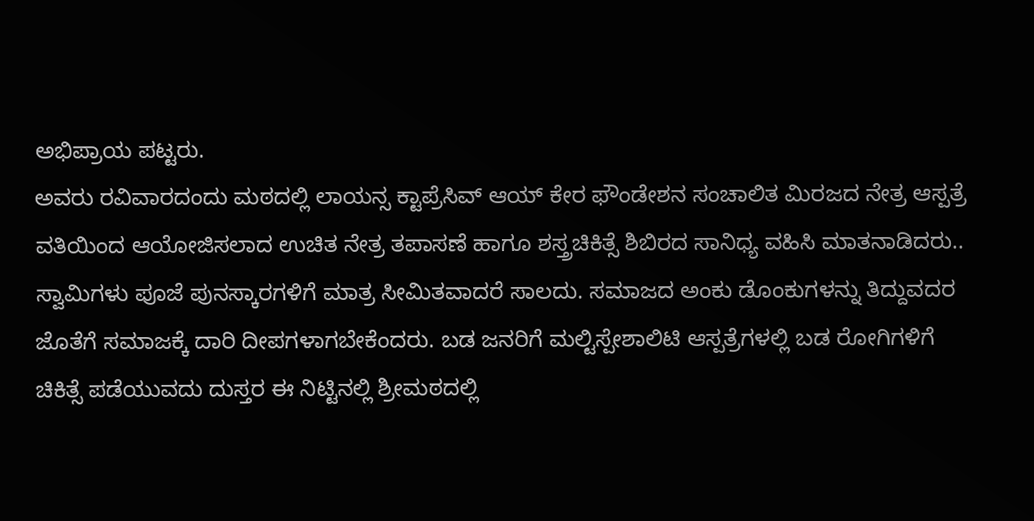ಅಭಿಪ್ರಾಯ ಪಟ್ಟರು.
ಅವರು ರವಿವಾರದಂದು ಮಠದಲ್ಲಿ ಲಾಯನ್ಸ ಕ್ಟಾಪ್ರೆಸಿವ್ ಆಯ್ ಕೇರ ಫೌಂಡೇಶನ ಸಂಚಾಲಿತ ಮಿರಜದ ನೇತ್ರ ಆಸ್ಪತ್ರೆ ವತಿಯಿಂದ ಆಯೋಜಿಸಲಾದ ಉಚಿತ ನೇತ್ರ ತಪಾಸಣೆ ಹಾಗೂ ಶಸ್ತ್ರಚಿಕಿತ್ಸೆ ಶಿಬಿರದ ಸಾನಿಧ್ಯ ವಹಿಸಿ ಮಾತನಾಡಿದರು.. ಸ್ವಾಮಿಗಳು ಪೂಜೆ ಪುನಸ್ಕಾರಗಳಿಗೆ ಮಾತ್ರ ಸೀಮಿತವಾದರೆ ಸಾಲದು. ಸಮಾಜದ ಅಂಕು ಡೊಂಕುಗಳನ್ನು ತಿದ್ದುವದರ ಜೊತೆಗೆ ಸಮಾಜಕ್ಕೆ ದಾರಿ ದೀಪಗಳಾಗಬೇಕೆಂದರು. ಬಡ ಜನರಿಗೆ ಮಲ್ಟಿಸ್ಪೇಶಾಲಿಟಿ ಆಸ್ಪತ್ರೆಗಳಲ್ಲಿ ಬಡ ರೋಗಿಗಳಿಗೆ ಚಿಕಿತ್ಸೆ ಪಡೆಯುವದು ದುಸ್ತರ ಈ ನಿಟ್ಟಿನಲ್ಲಿ ಶ್ರೀಮಠದಲ್ಲಿ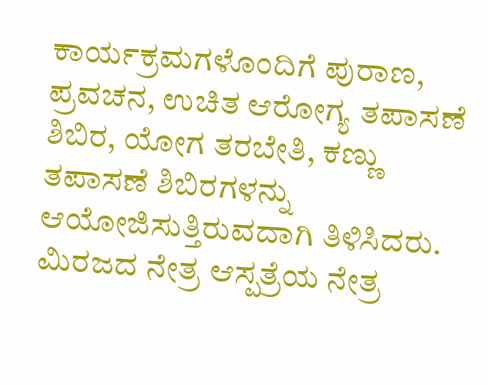ಕಾರ್ಯಕ್ರಮಗಳೊಂದಿಗೆ ಪುರಾಣ, ಪ್ರವಚನ, ಉಚಿತ ಆರೋಗ್ಯ ತಪಾಸಣೆ ಶಿಬಿರ, ಯೋಗ ತರಬೇತಿ, ಕಣ್ಣು ತಪಾಸಣೆ ಶಿಬಿರಗಳನ್ನು ಆಯೋಜಿಸುತ್ತಿರುವದಾಗಿ ತಿಳಿಸಿದರು.
ಮಿರಜದ ನೇತ್ರ ಆಸ್ಪತ್ರೆಯ ನೇತ್ರ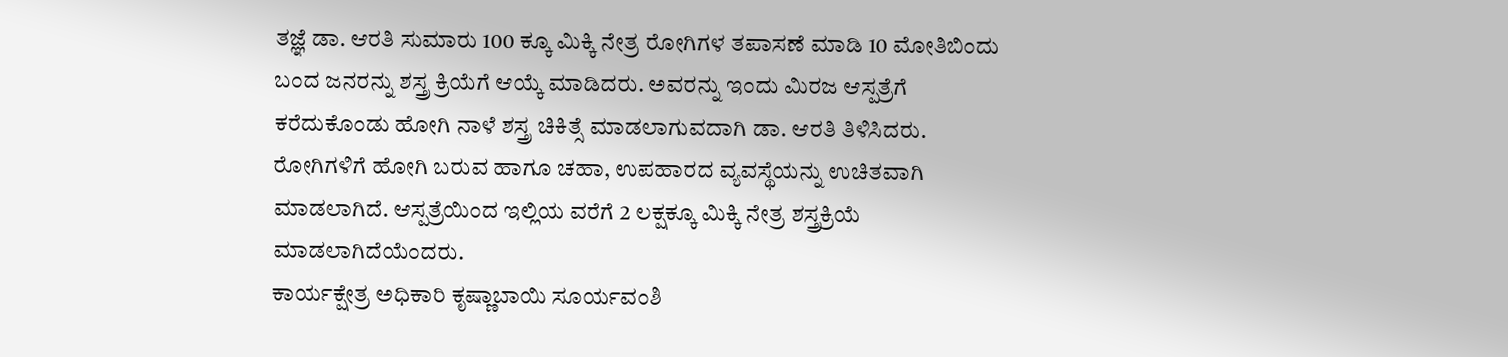ತಜ್ಞೆ ಡಾ. ಆರತಿ ಸುಮಾರು 100 ಕ್ಕೂ ಮಿಕ್ಕಿ ನೇತ್ರ ರೋಗಿಗಳ ತಪಾಸಣೆ ಮಾಡಿ 10 ಮೋತಿಬಿಂದು ಬಂದ ಜನರನ್ನು ಶಸ್ತ್ರ ಕ್ರಿಯೆಗೆ ಆಯ್ಕೆ ಮಾಡಿದರು. ಅವರನ್ನು ಇಂದು ಮಿರಜ ಆಸ್ಪತ್ರೆಗೆ ಕರೆದುಕೊಂಡು ಹೋಗಿ ನಾಳೆ ಶಸ್ತ್ರ ಚಿಕಿತ್ಸೆ ಮಾಡಲಾಗುವದಾಗಿ ಡಾ. ಆರತಿ ತಿಳಿಸಿದರು. ರೋಗಿಗಳಿಗೆ ಹೋಗಿ ಬರುವ ಹಾಗೂ ಚಹಾ, ಉಪಹಾರದ ವ್ಯವಸ್ಥೆಯನ್ನು ಉಚಿತವಾಗಿ ಮಾಡಲಾಗಿದೆ. ಆಸ್ಪತ್ರೆಯಿಂದ ಇಲ್ಲಿಯ ವರೆಗೆ 2 ಲಕ್ಷಕ್ಕೂ ಮಿಕ್ಕಿ ನೇತ್ರ ಶಸ್ತ್ರಕ್ರಿಯೆ ಮಾಡಲಾಗಿದೆಯೆಂದರು.
ಕಾರ್ಯಕ್ಷೇತ್ರ ಅಧಿಕಾರಿ ಕೃಷ್ಣಾಬಾಯಿ ಸೂರ್ಯವಂಶಿ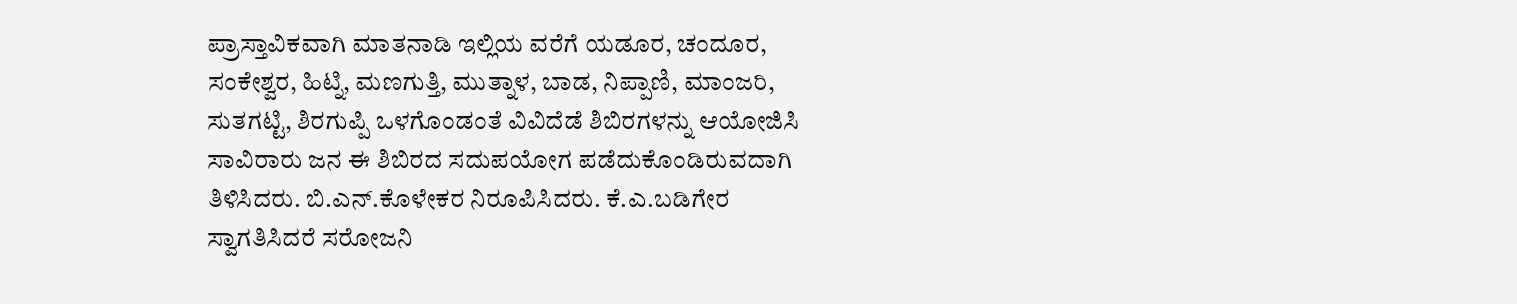ಪ್ರಾಸ್ತಾವಿಕವಾಗಿ ಮಾತನಾಡಿ ಇಲ್ಲಿಯ ವರೆಗೆ ಯಡೂರ, ಚಂದೂರ, ಸಂಕೇಶ್ವರ, ಹಿಟ್ನಿ, ಮಣಗುತ್ತಿ, ಮುತ್ನಾಳ, ಬಾಡ, ನಿಪ್ಪಾಣಿ, ಮಾಂಜರಿ, ಸುತಗಟ್ಟಿ, ಶಿರಗುಪ್ಪಿ ಒಳಗೊಂಡಂತೆ ವಿವಿದೆಡೆ ಶಿಬಿರಗಳನ್ನು ಆಯೋಜಿಸಿ ಸಾವಿರಾರು ಜನ ಈ ಶಿಬಿರದ ಸದುಪಯೋಗ ಪಡೆದುಕೊಂಡಿರುವದಾಗಿ ತಿಳಿಸಿದರು. ಬಿ.ಎನ್.ಕೊಳೇಕರ ನಿರೂಪಿಸಿದರು. ಕೆ.ಎ.ಬಡಿಗೇರ ಸ್ವಾಗತಿಸಿದರೆ ಸರೋಜನಿ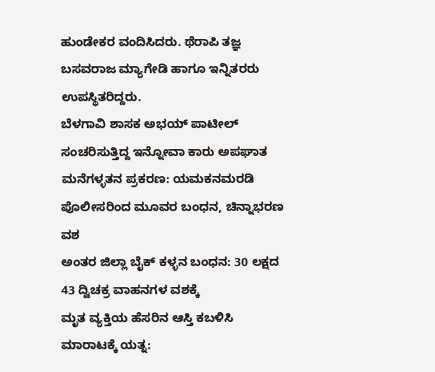ಹುಂಡೇಕರ ವಂದಿಸಿದರು. ಥೆರಾಪಿ ತಜ್ಞ ಬಸವರಾಜ ಮ್ಯಾಗೇಡಿ ಹಾಗೂ ಇನ್ನಿತರರು ಉಪಸ್ಥಿತರಿದ್ದರು.
ಬೆಳಗಾವಿ ಶಾಸಕ ಅಭಯ್ ಪಾಟೀಲ್ ಸಂಚರಿಸುತ್ತಿದ್ದ ಇನ್ನೋವಾ ಕಾರು ಅಪಘಾತ
ಮನೆಗಳ್ಳತನ ಪ್ರಕರಣ: ಯಮಕನಮರಡಿ ಪೊಲೀಸರಿಂದ ಮೂವರ ಬಂಧನ, ಚಿನ್ನಾಭರಣ ವಶ
ಅಂತರ ಜಿಲ್ಲಾ ಬೈಕ್ ಕಳ್ಳನ ಬಂಧನ: 30 ಲಕ್ಷದ 43 ದ್ವಿಚಕ್ರ ವಾಹನಗಳ ವಶಕ್ಕೆ
ಮೃತ ವ್ಯಕ್ತಿಯ ಹೆಸರಿನ ಆಸ್ತಿ ಕಬಳಿಸಿ ಮಾರಾಟಕ್ಕೆ ಯತ್ನ: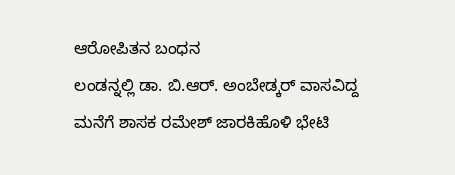ಆರೋಪಿತನ ಬಂಧನ
ಲಂಡನ್ನಲ್ಲಿ ಡಾ. ಬಿ.ಆರ್. ಅಂಬೇಡ್ಕರ್ ವಾಸವಿದ್ದ ಮನೆಗೆ ಶಾಸಕ ರಮೇಶ್ ಜಾರಕಿಹೊಳಿ ಭೇಟಿ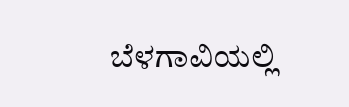ಬೆಳಗಾವಿಯಲ್ಲಿ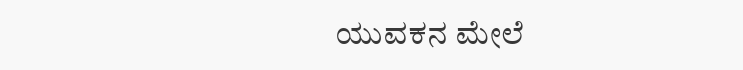ಯುವಕನ ಮೇಲೆ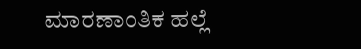ಮಾರಣಾಂತಿಕ ಹಲ್ಲೆ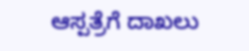ಆಸ್ಪತ್ರೆಗೆ ದಾಖಲು